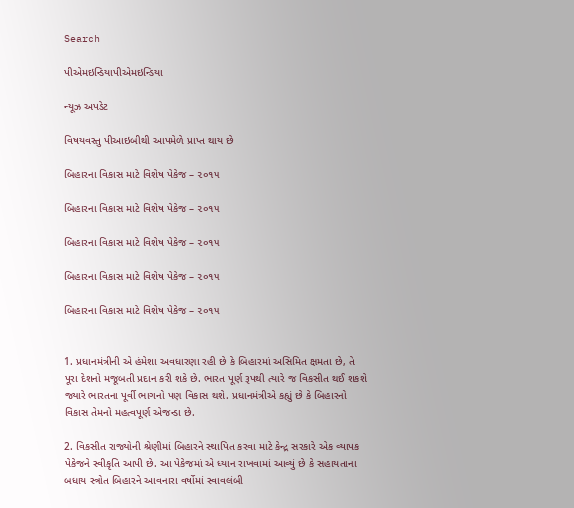Search

પીએમઇન્ડિયાપીએમઇન્ડિયા

ન્યૂઝ અપડેટ

વિષયવસ્તુ પીઆઇબીથી આપમેળે પ્રાપ્ત થાય છે

બિહારના વિકાસ માટે વિશેષ પેકેજ – ૨૦૧૫

બિહારના વિકાસ માટે વિશેષ પેકેજ – ૨૦૧૫

બિહારના વિકાસ માટે વિશેષ પેકેજ – ૨૦૧૫

બિહારના વિકાસ માટે વિશેષ પેકેજ – ૨૦૧૫

બિહારના વિકાસ માટે વિશેષ પેકેજ – ૨૦૧૫


1. પ્રધાનમંત્રીની એ હંમેશા અવધારણા રહી છે કે બિહારમાં અસિમિત ક્ષમતા છે, તે પૂરા દેશનો મજૂબતી પ્રદાન કરી શકે છે. ભારત પૂર્ણ રૂપથી ત્યારે જ વિકસીત થઈ શકશે જ્યારે ભારતના પૂર્વી ભાગનો પણ વિકાસ થશે. પ્રધાનમંત્રીએ કહ્યું છે કે બિહારનો વિકાસ તેમનો મહત્વપૂર્ણ એજન્ડા છે.

2. વિકસીત રાજ્યોની શ્રેણીમાં બિહારને સ્થાપિત કરવા માટે કેન્દ્ર સરકારે એક વ્યાપક પેકેજને સ્વીકૃતિ આપી છે. આ પેકેજમાં એ ધ્યાન રાખવામાં આવ્યું છે કે સહાયતાના બધાય સ્ત્રોત બિહારને આવનારા વર્ષોમાં સ્વાવલંબી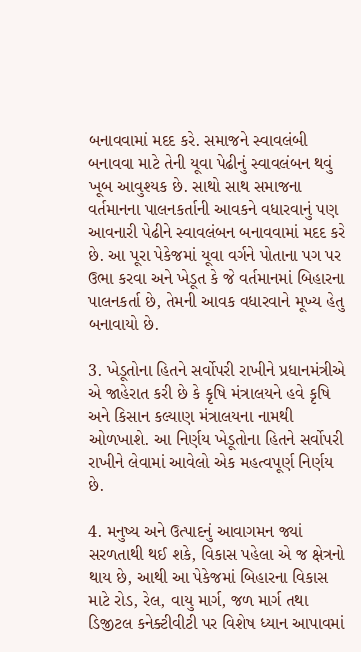બનાવવામાં મદદ કરે. સમાજને સ્વાવલંબી બનાવવા માટે તેની યૂવા પેઢીનું સ્વાવલંબન થવું ખૂબ આવુશ્યક છે. સાથો સાથ સમાજના વર્તમાનના પાલનકર્તાની આવકને વધારવાનું પણ આવનારી પેઢીને સ્વાવલંબન બનાવવામાં મદદ કરે છે. આ પૂરા પેકેજમાં યૂવા વર્ગને પોતાના પગ પર ઉભા કરવા અને ખેડૂત કે જે વર્તમાનમાં બિહારના પાલનકર્તા છે, તેમની આવક વધારવાને મૂખ્ય હેતુ બનાવાયો છે.

3. ખેડૂતોના હિતને સર્વોપરી રાખીને પ્રધાનમંત્રીએ એ જાહેરાત કરી છે કે કૃષિ મંત્રાલયને હવે કૃષિ અને કિસાન કલ્યાણ મંત્રાલયના નામથી ઓળખાશે. આ નિર્ણય ખેડૂતોના હિતને સર્વોપરી રાખીને લેવામાં આવેલો એક મહત્વપૂર્ણ નિર્ણય છે.

4. મનુષ્ય અને ઉત્પાદનું આવાગમન જ્યાં સરળતાથી થઈ શકે, વિકાસ પહેલા એ જ ક્ષેત્રનો થાય છે, આથી આ પેકેજમાં બિહારના વિકાસ માટે રોડ, રેલ, વાયુ માર્ગ, જળ માર્ગ તથા ડિજીટલ કનેક્ટીવીટી પર વિશેષ ધ્યાન આપાવમાં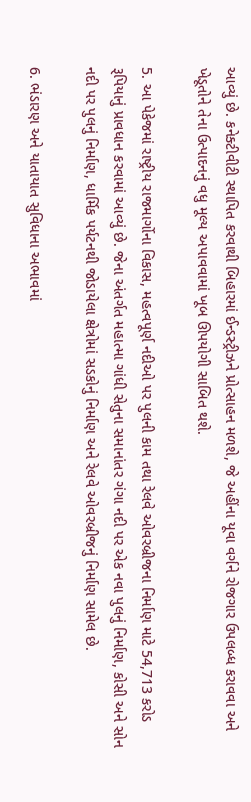આવ્યું છે. કનેક્ટીવીટી સ્થાપિત કરવાથી બિહારમાં ઈન્ડસ્ટ્રીઝને પ્રોત્સાહન મળશે, જે અહીંના યૂવા વર્ગને રોજગાર ઉપલબ્ધ કરાવવા અને ખેડૂતોને તેના ઉત્પાદનનું વધુ મૂલ્ય અપાવવામાં ખૂબ ઊપયોગી સાબિત થશે.

5. આ પેકેજમાં રાષ્ટ્રીય રાજમાર્ગોના વિકાસ, મહત્વપૂર્ણ નદીઓ પર પુલની કામ તથા રેલવે ઓવરબ્રીજના નિર્માણ માટે 54,713 કરોડ રૂપિયાનું પ્રાવધાન કરવામાં આવ્યું છે. જેના અંતર્ગત મહાત્મા ગાંધી સેતુના સમાનાંતર ગંગા નદી પર એક નવા પુલનું નિર્માણ, કોસી અને સોન નદી પર પુલનું નિર્માણ, ધાર્મિક પર્યટનથી જોડાયેલા ક્ષેત્રોમાં સડકોનું નિર્માણ અને રેલવે ઓવરબ્રીજનું નિર્માણ સામેલ છે.

6. ભંડારણ અને યાતાયાત સુવિધાના અભાવમાં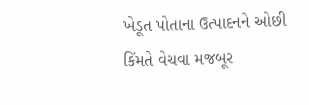ખેડૂત પોતાના ઉત્પાદનને ઓછી કિંમતે વેચવા મજબૂર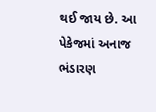થઈ જાય છે. આ પેકેજમાં અનાજ ભંડારણ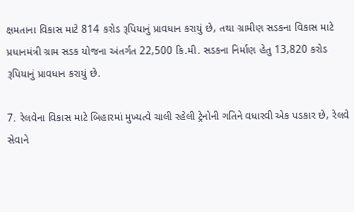ક્ષમતાના વિકાસ માટે 814 કરોડ રૂપિયાનું પ્રાવધાન કરાયું છે, તથા ગ્રામીણ સડકના વિકાસ માટે પ્રધાનમંત્રી ગ્રામ સડક યોજના અંતર્ગત 22,500 કિ.મી. સડકના નિર્માણ હેતુ 13,820 કરોડ રૂપિયાનું પ્રાવધાન કરાયું છે.

7. રેલવેના વિકાસ માટે બિહારમાં મુખ્યત્વે ચાલી રહેલી ટ્રેનોની ગતિને વધારવી એક પડકાર છે, રેલવે સેવાને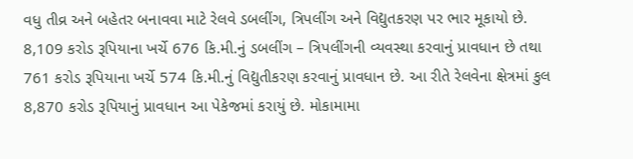વધુ તીવ્ર અને બહેતર બનાવવા માટે રેલવે ડબલીંગ, ત્રિપલીંગ અને વિદ્યુતકરણ પર ભાર મૂકાયો છે. 8,109 કરોડ રૂપિયાના ખર્ચે 676 કિ.મી.નું ડબલીંગ – ત્રિપલીંગની વ્યવસ્થા કરવાનું પ્રાવધાન છે તથા 761 કરોડ રૂપિયાના ખર્ચે 574 કિ.મી.નું વિદ્યુતીકરણ કરવાનું પ્રાવધાન છે. આ રીતે રેલવેના ક્ષેત્રમાં કુલ 8,870 કરોડ રૂપિયાનું પ્રાવધાન આ પેકેજમાં કરાયું છે. મોકામામા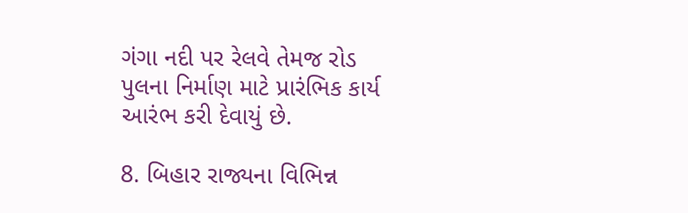ગંગા નદી પર રેલવે તેમજ રોડ પુલના નિર્માણ માટે પ્રારંભિક કાર્ય આરંભ કરી દેવાયું છે.

8. બિહાર રાજ્યના વિભિન્ન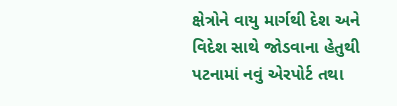ક્ષેત્રોને વાયુ માર્ગથી દેશ અને વિદેશ સાથે જોડવાના હેતુથી પટનામાં નવું એરપોર્ટ તથા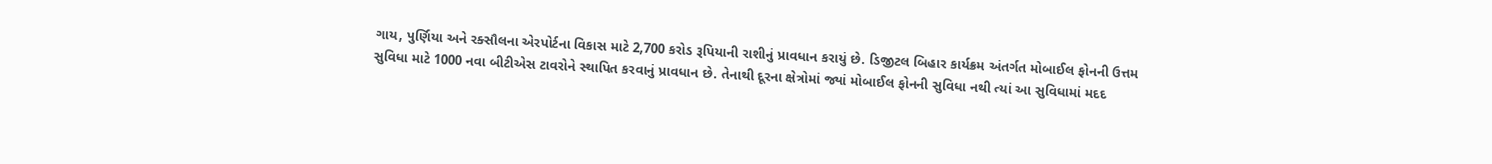ગાય, પુર્ણિયા અને રક્સૌલના એરપોર્ટના વિકાસ માટે 2,700 કરોડ રૂપિયાની રાશીનું પ્રાવધાન કરાયું છે. ડિજીટલ બિહાર કાર્યક્રમ અંતર્ગત મોબાઈલ ફોનની ઉત્તમ સુવિધા માટે 1000 નવા બીટીએસ ટાવરોને સ્થાપિત કરવાનું પ્રાવધાન છે. તેનાથી દૂરના ક્ષેત્રોમાં જ્યાં મોબાઈલ ફોનની સુવિધા નથી ત્યાં આ સુવિધામાં મદદ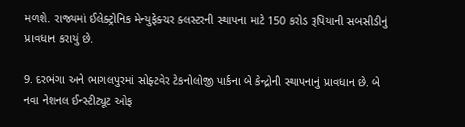મળશે. રાજ્યમાં ઈલેક્ટ્રોનિક મેન્યુફેક્ચર ક્લસ્ટરની સ્થાપના માટે 150 કરોડ રૂપિયાની સબસીડીનું પ્રાવધાન કરાયું છે.

9. દરભંગા અને ભાગલપુરમાં સોફ્ટવેર ટેકનોલોજી પાર્કના બે કેન્દ્રોની સ્થાપનાનું પ્રાવધાન છે. બે નવા નેશનલ ઈન્સ્ટીટ્યૂટ ઓફ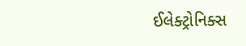ઈલેક્ટ્રોનિક્સ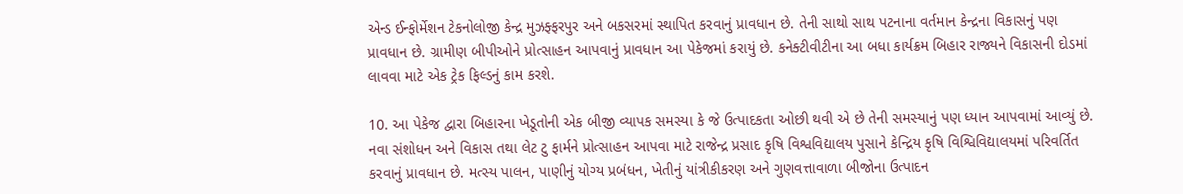એન્ડ ઈન્ફોર્મેશન ટેકનોલોજી કેન્દ્ર મુઝફ્ફરપુર અને બકસરમાં સ્થાપિત કરવાનું પ્રાવધાન છે. તેની સાથો સાથ પટનાના વર્તમાન કેન્દ્રના વિકાસનું પણ પ્રાવધાન છે. ગ્રામીણ બીપીઓને પ્રોત્સાહન આપવાનું પ્રાવધાન આ પેકેજમાં કરાયું છે. કનેક્ટીવીટીના આ બધા કાર્યક્રમ બિહાર રાજ્યને વિકાસની દોડમાં લાવવા માટે એક ટ્રેક ફિલ્ડનું કામ કરશે.

10. આ પેકેજ દ્વારા બિહારના ખેડૂતોની એક બીજી વ્યાપક સમસ્યા કે જે ઉત્પાદકતા ઓછી થવી એ છે તેની સમસ્યાનું પણ ધ્યાન આપવામાં આવ્યું છે. નવા સંશોધન અને વિકાસ તથા લેટ ટુ ફાર્મને પ્રોત્સાહન આપવા માટે રાજેન્દ્ર પ્રસાદ કૃષિ વિશ્વવિદ્યાલય પુસાને કેન્દ્રિય કૃષિ વિશ્વિવિદ્યાલયમાં પરિવર્તિત કરવાનું પ્રાવધાન છે. મત્સ્ય પાલન, પાણીનું યોગ્ય પ્રબંધન, ખેતીનું યાંત્રીકીકરણ અને ગુણવત્તાવાળા બીજોના ઉત્પાદન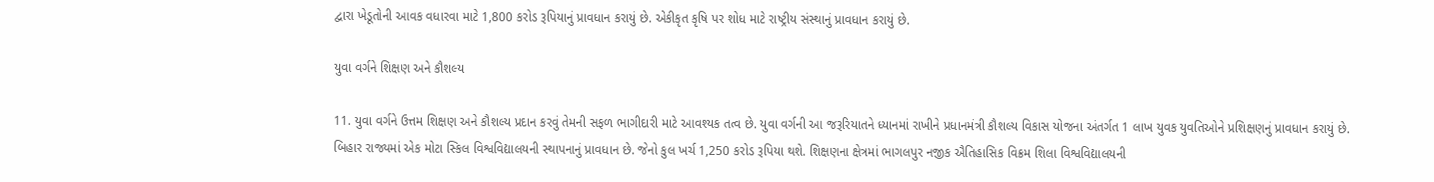દ્વારા ખેડૂતોની આવક વધારવા માટે 1,800 કરોડ રૂપિયાનું પ્રાવધાન કરાયું છે. એકીકૃત કૃષિ પર શોધ માટે રાષ્ટ્રીય સંસ્થાનું પ્રાવધાન કરાયું છે.

યુવા વર્ગને શિક્ષણ અને કૌશલ્ય

11. યુવા વર્ગને ઉત્તમ શિક્ષણ અને કૌશલ્ય પ્રદાન કરવું તેમની સફળ ભાગીદારી માટે આવશ્યક તત્વ છે. યુવા વર્ગની આ જરૂરિયાતને ધ્યાનમાં રાખીને પ્રધાનમંત્રી કૌશલ્ય વિકાસ યોજના અંતર્ગત 1 લાખ યુવક યુવતિઓને પ્રશિક્ષણનું પ્રાવધાન કરાયું છે. બિહાર રાજ્યમાં એક મોટા સ્કિલ વિશ્વવિદ્યાલયની સ્થાપનાનું પ્રાવધાન છે. જેનો કુલ ખર્ચ 1,250 કરોડ રૂપિયા થશે. શિક્ષણના ક્ષેત્રમાં ભાગલપુર નજીક ઐતિહાસિક વિક્રમ શિલા વિશ્વવિદ્યાલયની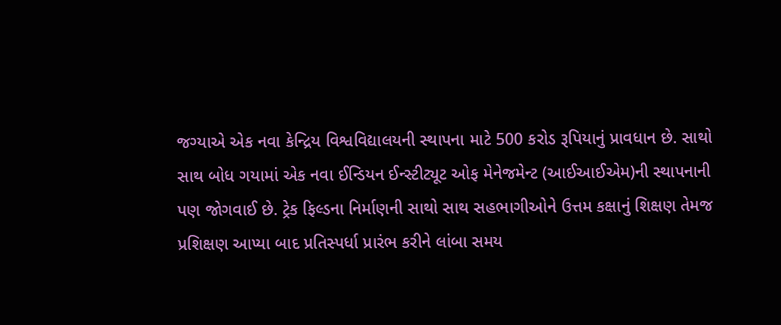જગ્યાએ એક નવા કેન્દ્રિય વિશ્વવિદ્યાલયની સ્થાપના માટે 500 કરોડ રૂપિયાનું પ્રાવધાન છે. સાથો સાથ બોધ ગયામાં એક નવા ઈન્ડિયન ઈન્સ્ટીટ્યૂટ ઓફ મેનેજમેન્ટ (આઈઆઈએમ)ની સ્થાપનાની પણ જોગવાઈ છે. ટ્રેક ફિલ્ડના નિર્માણની સાથો સાથ સહભાગીઓને ઉત્તમ કક્ષાનું શિક્ષણ તેમજ પ્રશિક્ષણ આપ્યા બાદ પ્રતિસ્પર્ધા પ્રારંભ કરીને લાંબા સમય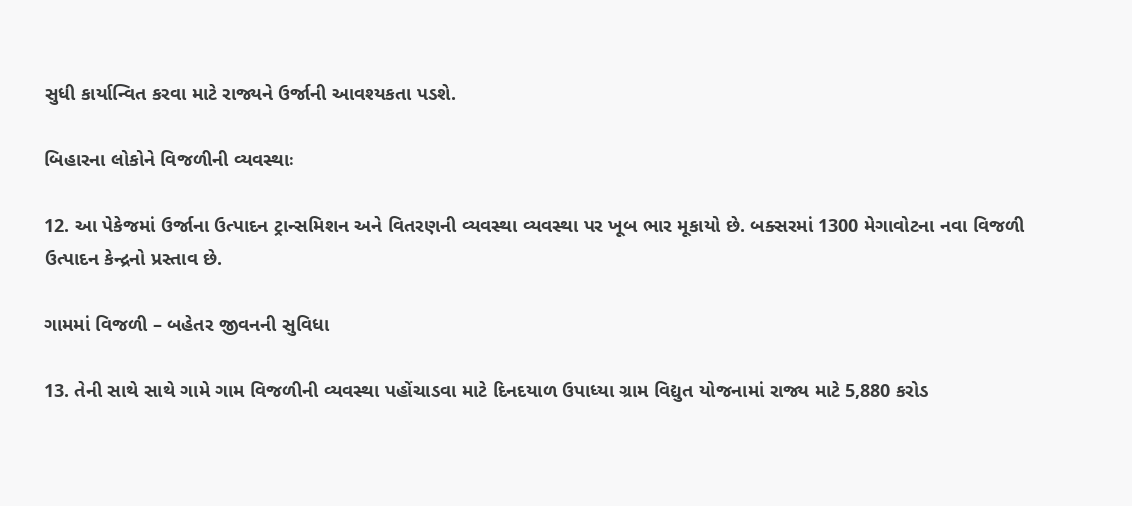સુધી કાર્યાન્વિત કરવા માટે રાજ્યને ઉર્જાની આવશ્યકતા પડશે.

બિહારના લોકોને વિજળીની વ્યવસ્થાઃ

12. આ પેકેજમાં ઉર્જાના ઉત્પાદન ટ્રાન્સમિશન અને વિતરણની વ્યવસ્થા વ્યવસ્થા પર ખૂબ ભાર મૂકાયો છે. બક્સરમાં 1300 મેગાવોટના નવા વિજળી ઉત્પાદન કેન્દ્રનો પ્રસ્તાવ છે.

ગામમાં વિજળી – બહેતર જીવનની સુવિધા

13. તેની સાથે સાથે ગામે ગામ વિજળીની વ્યવસ્થા પહોંચાડવા માટે દિનદયાળ ઉપાધ્યા ગ્રામ વિદ્યુત યોજનામાં રાજ્ય માટે 5,880 કરોડ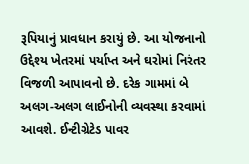રૂપિયાનું પ્રાવધાન કરાયું છે. આ યોજનાનો ઉદ્દેશ્ય ખેતરમાં પર્યાપ્ત અને ઘરોમાં નિરંતર વિજળી આપાવનો છે. દરેક ગામમાં બે અલગ-અલગ લાઈનોની વ્યવસ્થા કરવામાં આવશે. ઈન્ટીગ્રેટેડ પાવર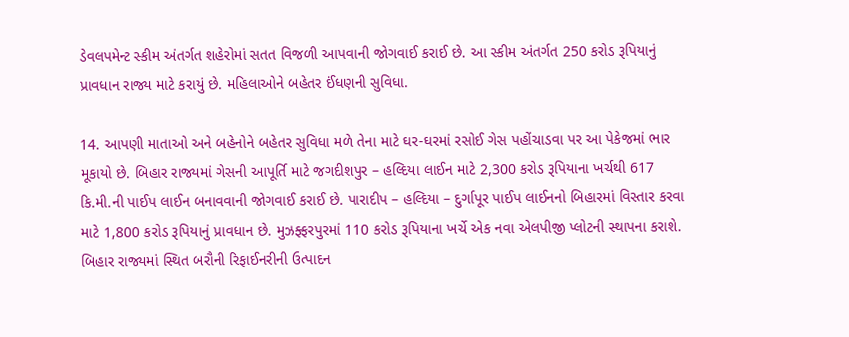ડેવલપમેન્ટ સ્કીમ અંતર્ગત શહેરોમાં સતત વિજળી આપવાની જોગવાઈ કરાઈ છે. આ સ્કીમ અંતર્ગત 250 કરોડ રૂપિયાનું પ્રાવધાન રાજ્ય માટે કરાયું છે. મહિલાઓને બહેતર ઈંધણની સુવિધા.

14. આપણી માતાઓ અને બહેનોને બહેતર સુવિધા મળે તેના માટે ઘર-ઘરમાં રસોઈ ગેસ પહોંચાડવા પર આ પેકેજમાં ભાર મૂકાયો છે. બિહાર રાજ્યમાં ગેસની આપૂર્તિ માટે જગદીશપુર – હલ્દિયા લાઈન માટે 2,300 કરોડ રૂપિયાના ખર્ચથી 617 કિ.મી.ની પાઈપ લાઈન બનાવવાની જોગવાઈ કરાઈ છે. પારાદીપ – હલ્દિયા – દુર્ગાપૂર પાઈપ લાઈનનો બિહારમાં વિસ્તાર કરવા માટે 1,800 કરોડ રૂપિયાનું પ્રાવધાન છે. મુઝફ્ફરપુરમાં 110 કરોડ રૂપિયાના ખર્ચે એક નવા એલપીજી પ્લોટની સ્થાપના કરાશે. બિહાર રાજ્યમાં સ્થિત બરૌની રિફાઈનરીની ઉત્પાદન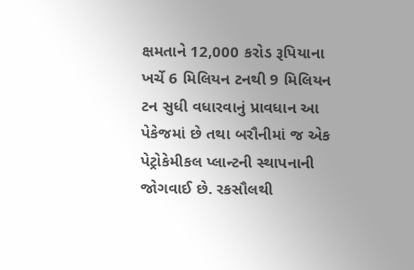ક્ષમતાને 12,000 કરોડ રૂપિયાના ખર્ચે 6 મિલિયન ટનથી 9 મિલિયન ટન સુધી વધારવાનું પ્રાવધાન આ પેકેજમાં છે તથા બરૌનીમાં જ એક પેટ્રોકેમીકલ પ્લાન્ટની સ્થાપનાની જોગવાઈ છે. રકસૌલથી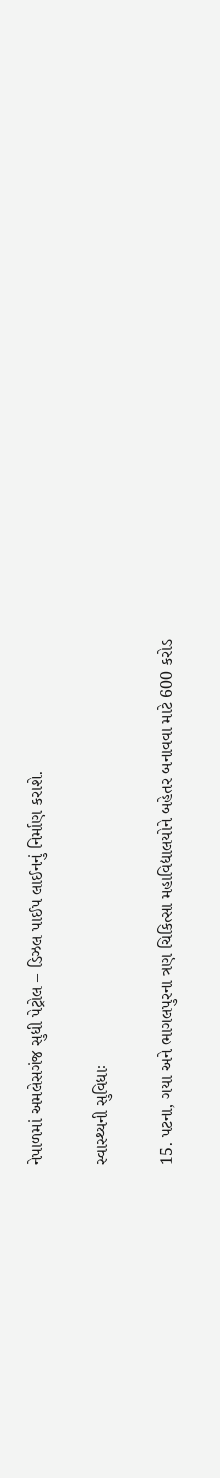નેપાળમાં અમલેસગંજ સુધી પેટ્રોલ – ડિઝલ પાઈપ લાઈનનું નિર્માણ કરાશે.

સ્વાસ્થ્યની સુવિધાઃ

15. પટના, ગયા અને ભાગલપુરના ત્રણ ચિકિત્સા મહાવિદ્યાલયોને બહેતર બનાવવા માટે 600 કરોડ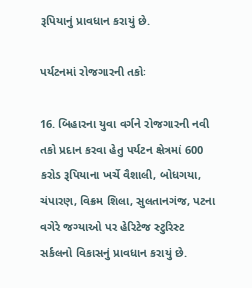રૂપિયાનું પ્રાવધાન કરાયું છે.

પર્યટનમાં રોજગારની તકોઃ

16. બિહારના યુવા વર્ગને રોજગારની નવી તકો પ્રદાન કરવા હેતુ પર્યટન ક્ષેત્રમાં 600 કરોડ રૂપિયાના ખર્ચે વૈશાલી, બોધગયા, ચંપારણ, વિક્રમ શિલા, સુલતાનગંજ, પટના વગેરે જગ્યાઓ પર હેરિટેજ સ્ટુરિસ્ટ સર્કલનો વિકાસનું પ્રાવધાન કરાયું છે.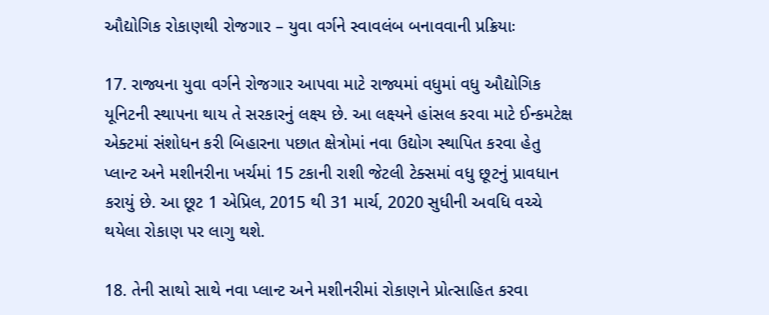ઔદ્યોગિક રોકાણથી રોજગાર – યુવા વર્ગને સ્વાવલંબ બનાવવાની પ્રક્રિયાઃ

17. રાજ્યના યુવા વર્ગને રોજગાર આપવા માટે રાજ્યમાં વધુમાં વધુ ઔદ્યોગિક યૂનિટની સ્થાપના થાય તે સરકારનું લક્ષ્ય છે. આ લક્ષ્યને હાંસલ કરવા માટે ઈન્કમટેક્ષ એક્ટમાં સંશોધન કરી બિહારના પછાત ક્ષેત્રોમાં નવા ઉદ્યોગ સ્થાપિત કરવા હેતુ પ્લાન્ટ અને મશીનરીના ખર્ચમાં 15 ટકાની રાશી જેટલી ટેક્સમાં વધુ છૂટનું પ્રાવધાન કરાયું છે. આ છૂટ 1 એપ્રિલ, 2015 થી 31 માર્ચ, 2020 સુધીની અવધિ વચ્ચે થયેલા રોકાણ પર લાગુ થશે.

18. તેની સાથો સાથે નવા પ્લાન્ટ અને મશીનરીમાં રોકાણને પ્રોત્સાહિત કરવા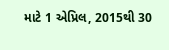માટે 1 એપ્રિલ, 2015થી 30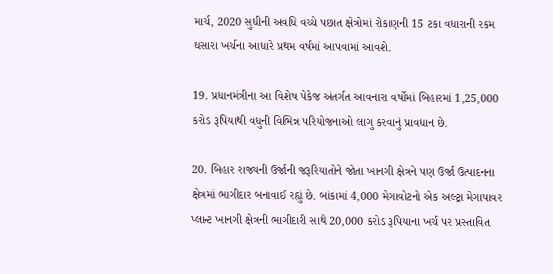માર્ચ, 2020 સુધીની અવધિ વચ્ચે પછાત ક્ષેત્રોમાં રોકાણની 15 ટકા વધારાની રકમ ઘસારા ખર્ચના આધારે પ્રથમ વર્ષમાં આપવામાં આવશે.

19. પ્રધાનમંત્રીના આ વિશેષ પેકેજ અંતર્ગત આવનારા વર્ષોમાં બિહારમાં 1,25,000 કરોડ રૂપિયાથી વધુની વિભિન્ન પરિયોજનાઓ લાગુ કરવાનું પ્રાવધાન છે.

20. બિહાર રાજ્યની ઉર્જાની જરૂરિયાતોને જોતા ખાનગી ક્ષેત્રને પણ ઉર્જા ઉત્પાદનના ક્ષેત્રમાં ભાગીદાર બનાવાઈ રહ્યું છે. બાંકામાં 4,000 મેગાવોટનો એક અલ્ટ્રા મેગાપાવર પ્લાન્ટ ખાનગી ક્ષેત્રની ભાગીદારી સાથે 20,000 કરોડ રૂપિયાના ખર્ચ પર પ્રસ્તાવિત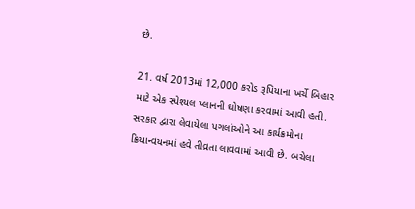છે.

21. વર્ષ 2013માં 12,000 કરોડ રૂપિયાના ખર્ચે બિહાર માટે એક સ્પેશ્યલ પ્લાનની ઘોષણા કરવામાં આવી હતી. સરકાર દ્વારા લેવાયેલા પગલાંઓને આ કાર્યક્રમોના ક્રિયાન્વયનમાં હવે તીવ્રતા લાવવામાં આવી છે. બચેલા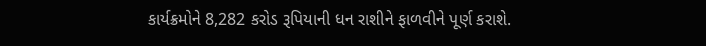કાર્યક્રમોને 8,282 કરોડ રૂપિયાની ધન રાશીને ફાળવીને પૂર્ણ કરાશે.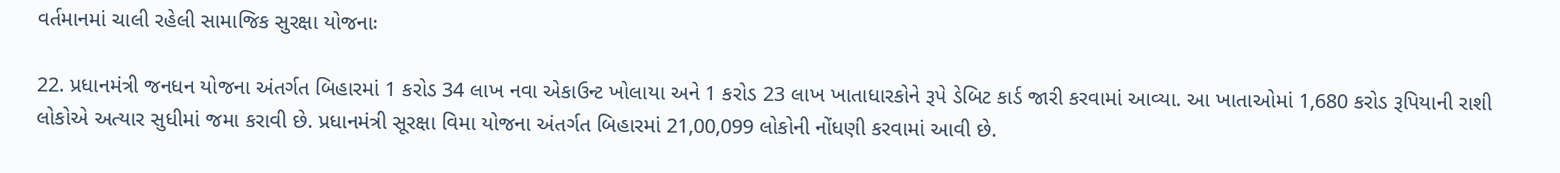વર્તમાનમાં ચાલી રહેલી સામાજિક સુરક્ષા યોજનાઃ

22. પ્રધાનમંત્રી જનધન યોજના અંતર્ગત બિહારમાં 1 કરોડ 34 લાખ નવા એકાઉન્ટ ખોલાયા અને 1 કરોડ 23 લાખ ખાતાધારકોને રૂપે ડેબિટ કાર્ડ જારી કરવામાં આવ્યા. આ ખાતાઓમાં 1,680 કરોડ રૂપિયાની રાશી લોકોએ અત્યાર સુધીમાં જમા કરાવી છે. પ્રધાનમંત્રી સૂરક્ષા વિમા યોજના અંતર્ગત બિહારમાં 21,00,099 લોકોની નોંધણી કરવામાં આવી છે.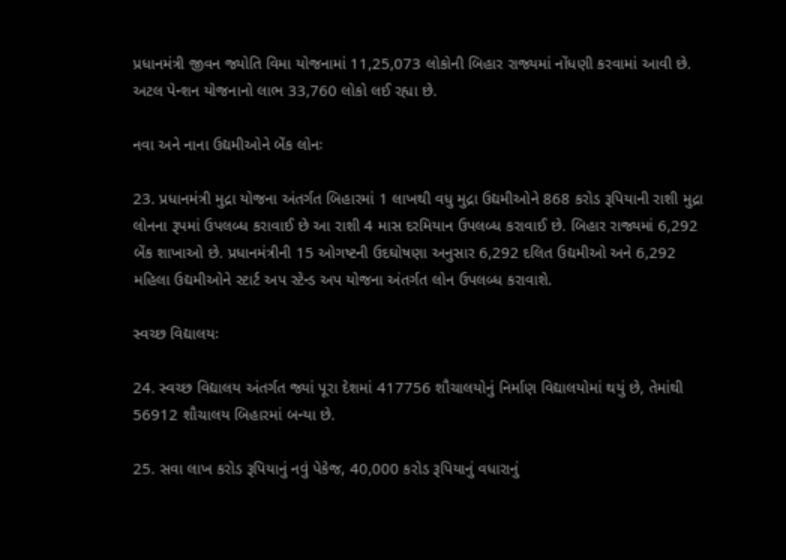પ્રધાનમંત્રી જીવન જ્યોતિ વિમા યોજનામાં 11,25,073 લોકોની બિહાર રાજ્યમાં નોંધણી કરવામાં આવી છે. અટલ પેન્શન યોજનાનો લાભ 33,760 લોકો લઈ રહ્યા છે.

નવા અને નાના ઉદ્યમીઓને બેંક લોનઃ

23. પ્રધાનમંત્રી મુદ્રા યોજના અંતર્ગત બિહારમાં 1 લાખથી વધુ મુદ્રા ઉદ્યમીઓને 868 કરોડ રૂપિયાની રાશી મુદ્રા લોનના રૂપમાં ઉપલબ્ધ કરાવાઈ છે આ રાશી 4 માસ દરમિયાન ઉપલબ્ધ કરાવાઈ છે. બિહાર રાજ્યમાં 6,292 બેંક શાખાઓ છે. પ્રધાનમંત્રીની 15 ઓગષ્ટની ઉદઘોષણા અનુસાર 6,292 દલિત ઉદ્યમીઓ અને 6,292 મહિલા ઉદ્યમીઓને સ્ટાર્ટ અપ સ્ટેન્ડ અપ યોજના અંતર્ગત લોન ઉપલબ્ધ કરાવાશે.

સ્વચ્છ વિદ્યાલયઃ

24. સ્વચ્છ વિદ્યાલય અંતર્ગત જ્યાં પૂરા દેશમાં 417756 શૌચાલયોનું નિર્માણ વિદ્યાલયોમાં થયું છે, તેમાંથી 56912 શૌચાલય બિહારમાં બન્યા છે.

25. સવા લાખ કરોડ રૂપિયાનું નવું પેકેજ, 40,000 કરોડ રૂપિયાનું વધારાનું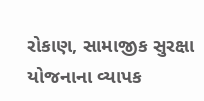રોકાણ, સામાજીક સુરક્ષા યોજનાના વ્યાપક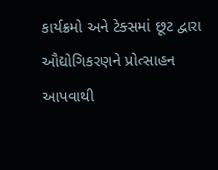કાર્યક્રમો અને ટેક્સમાં છૂટ દ્વારા ઔદ્યોગિકરણને પ્રોત્સાહન આપવાથી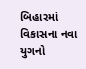બિહારમાં વિકાસના નવા યુગનો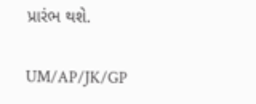પ્રારંભ થશે.

UM/AP/JK/GP